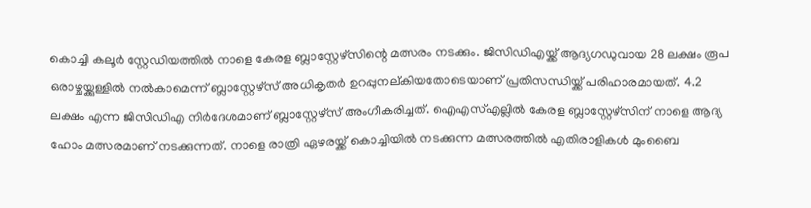കൊച്ചി കലൂർ സ്റ്റേഡിയത്തിൽ നാളെ കേരള ബ്ലാസ്റ്റേഴ്സിന്റെ മത്സരം നടക്കും. ജിസിഡിഎയ്ക്ക് ആദ്യഗഡുവായ 28 ലക്ഷം രൂപ ഒരാഴ്ചയ്ക്കുള്ളിൽ നൽകാമെന്ന് ബ്ലാസ്റ്റേഴ്സ് അധികൃതർ ഉറപ്പുനല്കിയതോടെയാണ് പ്രതിസന്ധിയ്ക്ക് പരിഹാരമായത്. 4.2 ലക്ഷം എന്ന ജിസിഡിഎ നിർദേശമാണ് ബ്ലാസ്റ്റേഴ്സ് അംഗീകരിച്ചത്. ഐഎസ്എല്ലിൽ കേരള ബ്ലാസ്റ്റേഴ്സിന് നാളെ ആദ്യ ഹോം മത്സരമാണ് നടക്കുന്നത്. നാളെ രാത്രി ഏഴരയ്ക്ക് കൊച്ചിയിൽ നടക്കുന്ന മത്സരത്തിൽ എതിരാളികൾ മുംബൈ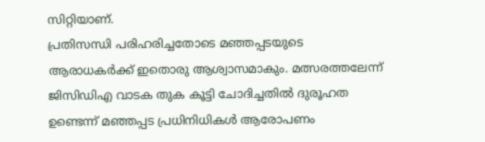സിറ്റിയാണ്.
പ്രതിസന്ധി പരിഹരിച്ചതോടെ മഞ്ഞപ്പടയുടെ ആരാധകർക്ക് ഇതൊരു ആശ്വാസമാകും. മത്സരത്തലേന്ന് ജിസിഡിഎ വാടക തുക കൂട്ടി ചോദിച്ചതിൽ ദുരൂഹത ഉണ്ടെന്ന് മഞ്ഞപ്പട പ്രധിനിധികൾ ആരോപണം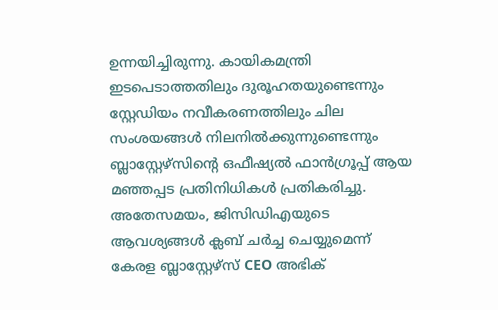ഉന്നയിച്ചിരുന്നു. കായികമന്ത്രി ഇടപെടാത്തതിലും ദുരൂഹതയുണ്ടെന്നും സ്റ്റേഡിയം നവീകരണത്തിലും ചില സംശയങ്ങൾ നിലനിൽക്കുന്നുണ്ടെന്നും ബ്ലാസ്റ്റേഴ്സിന്റെ ഒഫീഷ്യൽ ഫാൻഗ്രൂപ്പ് ആയ മഞ്ഞപ്പട പ്രതിനിധികൾ പ്രതികരിച്ചു.
അതേസമയം, ജിസിഡിഎയുടെ ആവശ്യങ്ങൾ ക്ലബ് ചർച്ച ചെയ്യുമെന്ന് കേരള ബ്ലാസ്റ്റേഴ്സ് CEO അഭിക്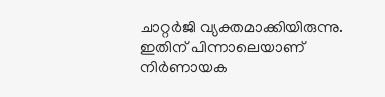ചാറ്റർജി വ്യക്തമാക്കിയിരുന്നു. ഇതിന് പിന്നാലെയാണ് നിർണായക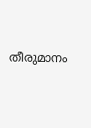തീരുമാനം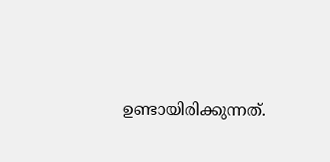ഉണ്ടായിരിക്കുന്നത്.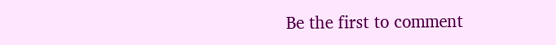Be the first to comment